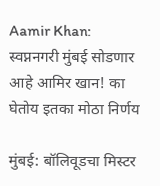Aamir Khan: स्वप्ननगरी मुंबई सोडणार आहे आमिर खान! का घेतोय इतका मोठा निर्णय

मुंबई: बॉलिवूडचा मिस्टर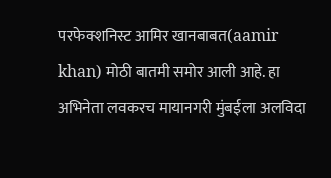परफेक्शनिस्ट आमिर खानबाबत(aamir khan) मोठी बातमी समोर आली आहे. हा अभिनेता लवकरच मायानगरी मुंबईला अलविदा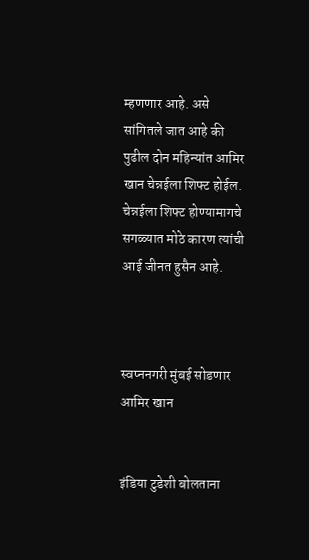म्हणणार आहे. असे सांगितले जात आहे की पुढील दोन महिन्यांत आमिर खान चेन्नईला शिफ्ट होईल. चेन्नईला शिफ्ट होण्यामागचे सगळ्यात मोठे कारण त्यांची आई जीनत हुसैन आहे.



स्वप्ननगरी मुंबई सोडणार आमिर खान


इंडिया टुडेशी बोलताना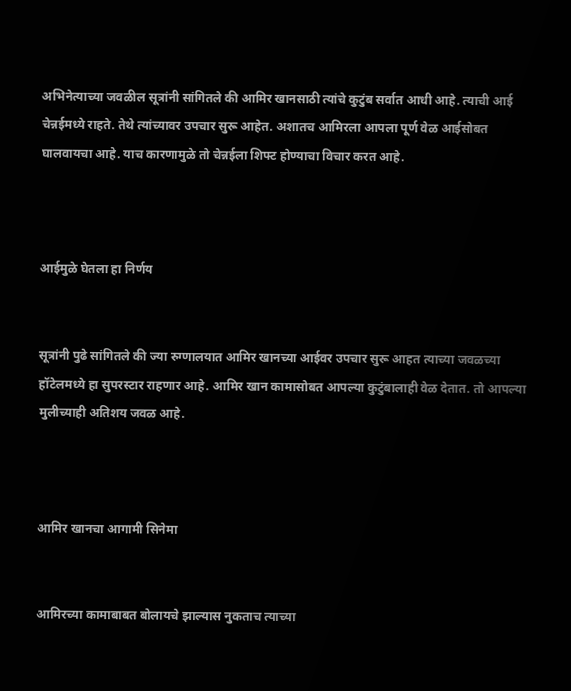अभिनेत्याच्या जवळील सूत्रांनी सांगितले की आमिर खानसाठी त्यांचे कुटुंब सर्वात आधी आहे. त्याची आई चेन्नईमध्ये राहते. तेथे त्यांच्यावर उपचार सुरू आहेत. अशातच आमिरला आपला पूर्ण वेळ आईसोबत घालवायचा आहे. याच कारणामुळे तो चेन्नईला शिफ्ट होण्याचा विचार करत आहे.



आईमुळे घेतला हा निर्णय


सूत्रांनी पुढे सांगितले की ज्या रुग्णालयात आमिर खानच्या आईवर उपचार सुरू आहत त्याच्या जवळच्या हॉटेलमध्ये हा सुपरस्टार राहणार आहे. आमिर खान कामासोबत आपल्या कुटुंबालाही वेळ देतात. तो आपल्या मुलीच्याही अतिशय जवळ आहे.



आमिर खानचा आगामी सिनेमा


आमिरच्या कामाबाबत बोलायचे झाल्यास नुकताच त्याच्या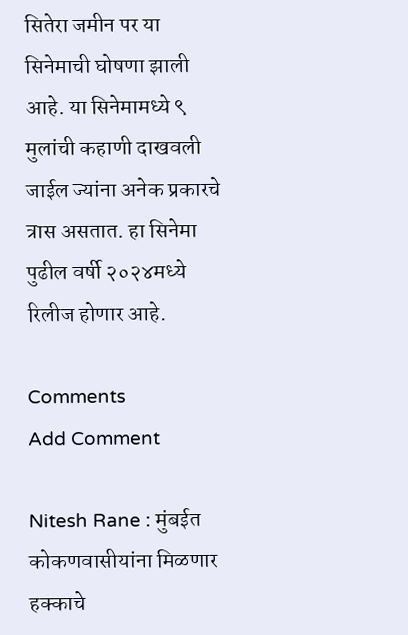सितेरा जमीन पर या सिनेमाची घोषणा झाली आहे. या सिनेमामध्ये ९ मुलांची कहाणी दाखवली जाईल ज्यांना अनेक प्रकारचे त्रास असतात. हा सिनेमा पुढील वर्षी २०२४मध्ये रिलीज होणार आहे.

Comments
Add Comment

Nitesh Rane : मुंबईत कोकणवासीयांना मिळणार हक्काचे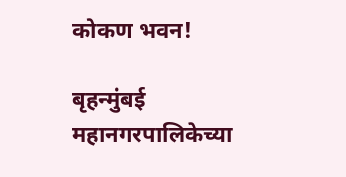कोकण भवन!

बृहन्मुंबई महानगरपालिकेच्या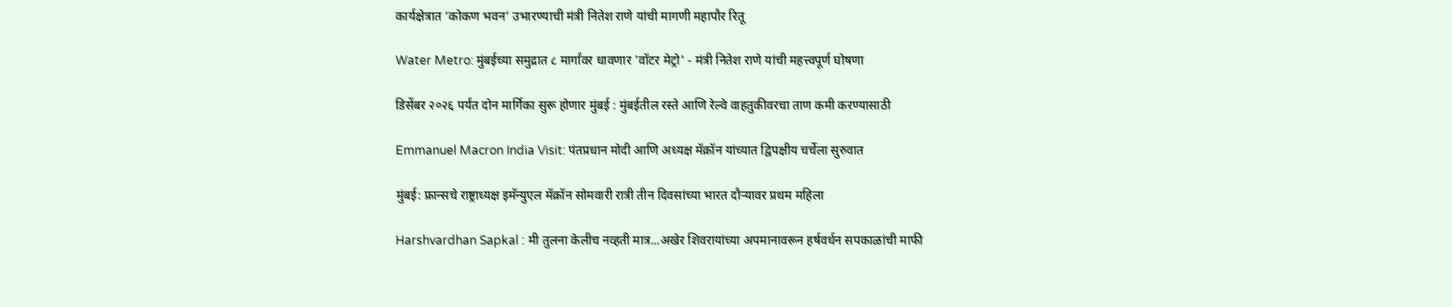कार्यक्षेत्रात ‘कोकण भवन’ उभारण्याची मंत्री नितेश राणे यांची मागणी महापौर रितू

Water Metro: मुंबईच्या समुद्रात ८ मार्गांवर धावणार 'वॉटर मेट्रो' - मंत्री नितेश राणे यांची महत्त्वपूर्ण घोषणा

डिसेंबर २०२६ पर्यंत दोन मार्गिका सुरू होणार मुंबई : मुंबईतील रस्ते आणि रेल्वे वाहतुकीवरचा ताण कमी करण्यासाठी

Emmanuel Macron India Visit: पंतप्रधान मोदी आणि अध्यक्ष मॅक्रॉन यांच्यात द्विपक्षीय चर्चेला सुरुवात

मुंबई: फ्रान्सचे राष्ट्राध्यक्ष इमॅन्युएल मॅक्रॉन सोमवारी रात्री तीन दिवसांच्या भारत दौऱ्यावर प्रथम महिला

Harshvardhan Sapkal : मी तुलना केलीच नव्हती मात्र...अखेर शिवरायांच्या अपमानावरून हर्षवर्धन सपकाळांची माफी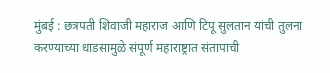मुंबई : छत्रपती शिवाजी महाराज आणि टिपू सुलतान यांची तुलना करण्याच्या धाडसामुळे संपूर्ण महाराष्ट्रात संतापाची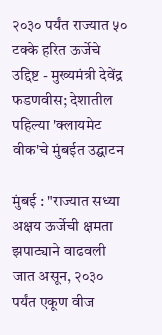२०३० पर्यंत राज्यात ५० टक्के हरित ऊर्जेचे उद्दिष्ट - मुख्यमंत्री देवेंद्र फडणवीस; देशातील पहिल्या 'क्लायमेट वीक'चे मुंबईत उद्घाटन

मुंबई : "राज्यात सध्या अक्षय ऊर्जेची क्षमता झपाट्याने वाढवली जात असून, २०३० पर्यंत एकूण वीज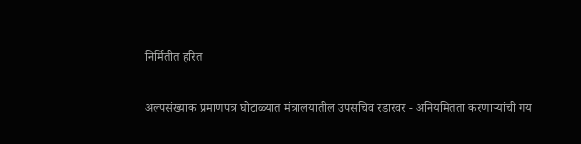निर्मितीत हरित

अल्पसंख्याक प्रमाणपत्र घोटाळ्यात मंत्रालयातील उपसचिव रडारवर - अनियमितता करणाऱ्यांची गय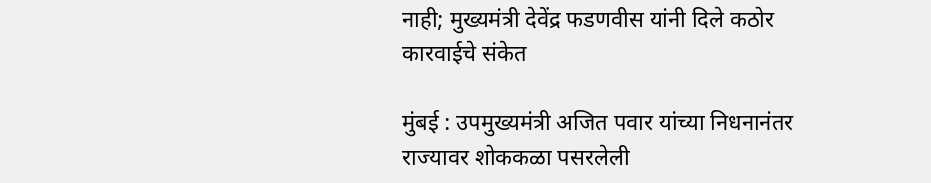नाही; मुख्यमंत्री देवेंद्र फडणवीस यांनी दिले कठोर कारवाईचे संकेत

मुंबई : उपमुख्यमंत्री अजित पवार यांच्या निधनानंतर राज्यावर शोककळा पसरलेली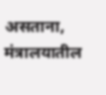असताना, मंत्रालयातील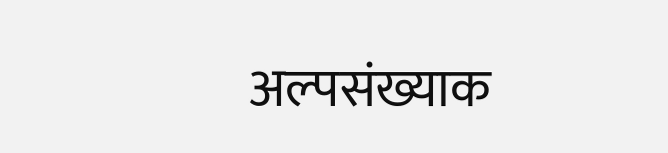अल्पसंख्याक